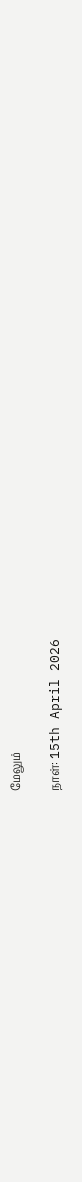மேலும்

நாள்: 15th April 2026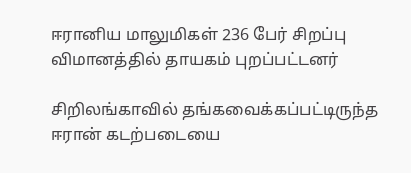ஈரானிய மாலுமிகள் 236 பேர் சிறப்பு விமானத்தில் தாயகம் புறப்பட்டனர்

சிறிலங்காவில் தங்கவைக்கப்பட்டிருந்த ஈரான் கடற்படையை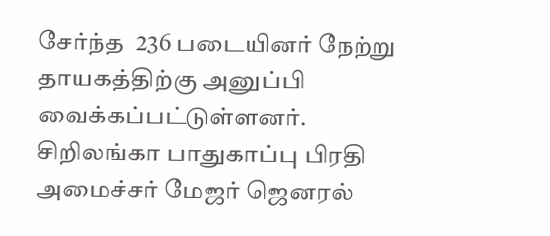சேர்ந்த  236 படையினர் நேற்று தாயகத்திற்கு அனுப்பி வைக்கப்பட்டுள்ளனர். சிறிலங்கா பாதுகாப்பு பிரதி அமைச்சர் மேஜர் ஜெனரல்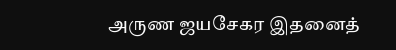அருண ஜயசேகர இதனைத்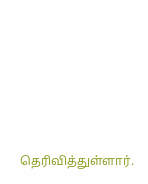தெரிவித்துள்ளார்.